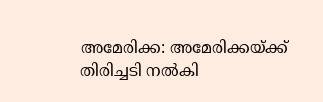അമേരിക്ക: അമേരിക്കയ്ക്ക് തിരിച്ചടി നല്‍കി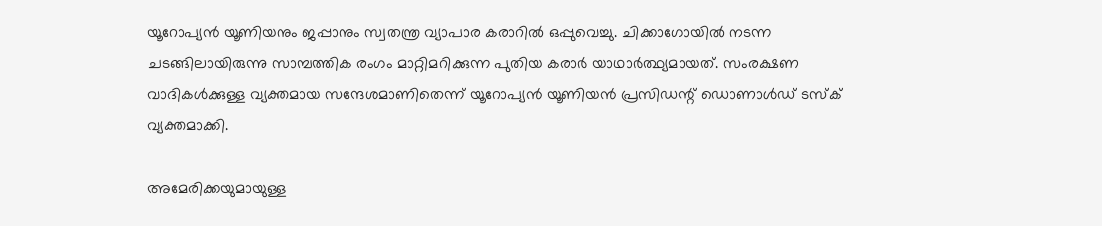യൂറോപ്യന്‍ യൂണിയനും ജപ്പാനും സ്വതന്ത്ര വ്യാപാര കരാറില്‍ ഒപ്പുവെച്ചു. ചിക്കാഗോയില്‍ നടന്ന ചടങ്ങിലായിരുന്നു സാമ്പത്തിക രംഗം മാറ്റിമറിക്കുന്ന പുതിയ കരാര്‍ യാഥാര്‍ത്ഥ്യമായത്. സംരക്ഷണ വാദികള്‍ക്കുള്ള വ്യക്തമായ സന്ദേശമാണിതെന്ന് യൂറോപ്യന്‍ യൂണിയന്‍ പ്രസിഡന്റ് ഡൊണാള്‍ഡ് ടസ്‌ക് വ്യക്തമാക്കി.

അമേരിക്കയുമായുള്ള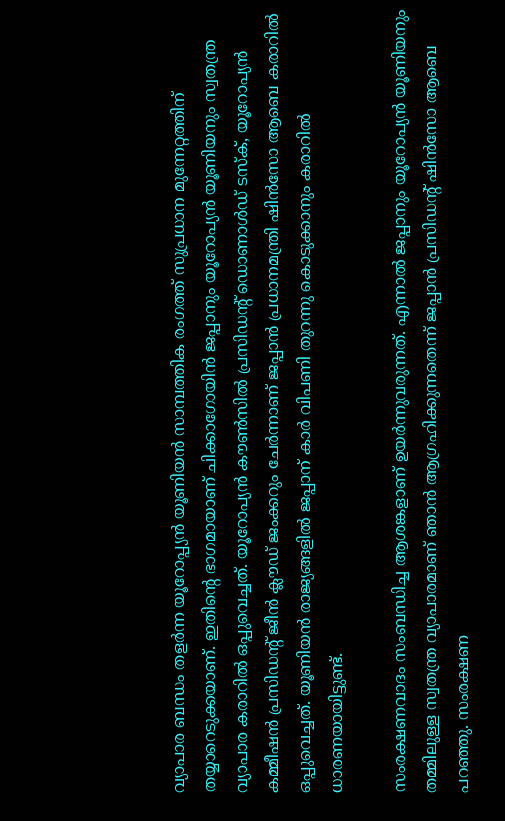വ്യാപാര ബന്ധം തളര്‍ന്ന യൂറോപ്പ്യന്‍ യൂണിയന്‍ സാമ്പത്തിക രംഗത്ത് സുപ്രധാന മുന്നേറ്റത്തിന് തയ്യാറെടുക്കയാണ്. ഇതിന്റെ ഭാഗമായാണ് ചിക്കാഗോയിന്‍ ജപ്പാനും യൂറോപ്യന്‍ യൂണിയനും സ്വതന്ത്ര വ്യാപാര കരാറില്‍ ഒപ്പുവെച്ചത്. യൂറോപ്യന്‍ കൗണ്‍സില്‍ പ്രസിഡന്റ് ഡൊണാള്‍ഡ് ടസ്‌ക്, യൂറോപ്യന്‍ കമ്മീഷന്‍ പ്രസിഡന്റ് ജീന്‍ ക്ലൗഡ് ജംക്കറും ചേര്‍ന്നാണ് ജപ്പാന്‍ പ്രധാനമന്ത്രി ഷിന്‍സോ ആബെ കരാറില്‍ ഒപ്പുവെച്ചത്. യൂണിയന്‍ രാജ്യങ്ങളില്‍ ജപ്പാന് കാര്‍ വിപണി തുറന്നു കൊടുക്കാനും കരാറില്‍ ധാരണയായിട്ടുണ്ട്.

സംരക്ഷണവാദം സംബന്ധിച്ച ആശങ്കളാണ് ഉയര്‍ന്നുവരുന്നത്. എന്നാല്‍ ജപ്പാനും യൂറോപ്യന്‍ യൂണിയനും തമ്മിലുള്ള സ്വതന്ത്ര വ്യാപാരമാണ് ഞാന്‍ ആഗ്രഹിക്കുന്നതെന്ന് ജപ്പാന്‍ പ്രസിഡന്റ് ഷിന്‍സോ ആബെ പറഞ്ഞു. സംരക്ഷണ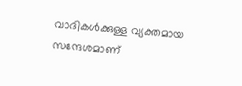വാദികള്‍ക്കുള്ള വ്യക്തമായ സന്ദേശമാണ്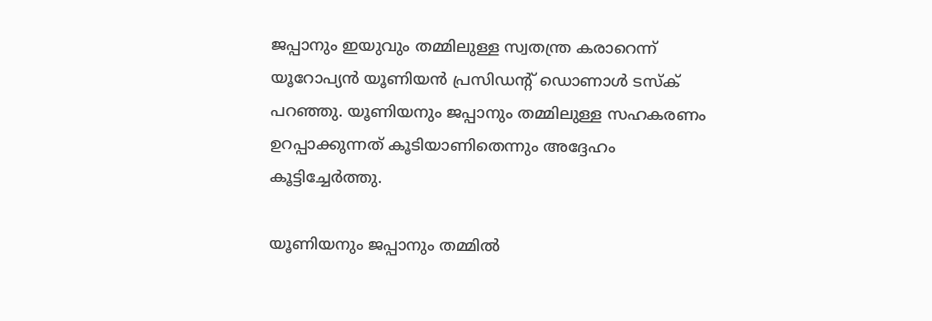ജപ്പാനും ഇയുവും തമ്മിലുള്ള സ്വതന്ത്ര കരാറെന്ന് യൂറോപ്യന്‍ യൂണിയന്‍ പ്രസിഡന്റ് ഡൊണാള്‍ ടസ്‌ക് പറഞ്ഞു. യൂണിയനും ജപ്പാനും തമ്മിലുള്ള സഹകരണം ഉറപ്പാക്കുന്നത് കൂടിയാണിതെന്നും അദ്ദേഹം കൂട്ടിച്ചേര്‍ത്തു.

യൂണിയനും ജപ്പാനും തമ്മില്‍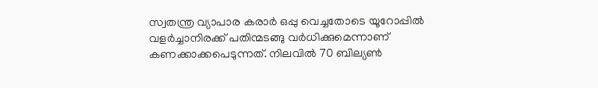സ്വതന്ത്ര വ്യാപാര കരാര്‍ ഒപ്പു വെച്ചതോടെ യൂറോപ്പില്‍ വളര്‍ച്ചാനിരക്ക് പതിന്മടങ്ങു വര്‍ധിക്കുമെന്നാണ് കണക്കാക്കപെടുന്നത്. നിലവില്‍ 70 ബില്യണ്‍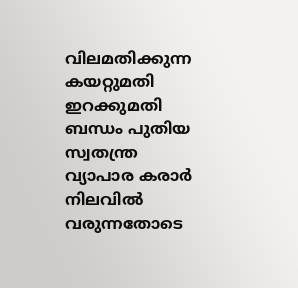വിലമതിക്കുന്ന കയറ്റുമതി ഇറക്കുമതി ബന്ധം പുതിയ സ്വതന്ത്ര വ്യാപാര കരാര്‍ നിലവില്‍ വരുന്നതോടെ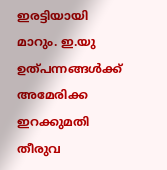ഇരട്ടിയായി മാറും. ഇ.യു ഉത്പന്നങ്ങള്‍ക്ക് അമേരിക്ക ഇറക്കുമതി തീരുവ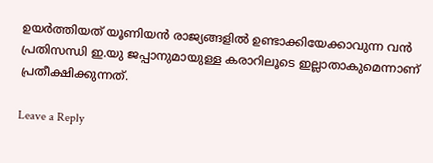ഉയര്‍ത്തിയത് യൂണിയന്‍ രാജ്യങ്ങളില്‍ ഉണ്ടാക്കിയേക്കാവുന്ന വന്‍ പ്രതിസന്ധി ഇ.യു ജപ്പാനുമായുള്ള കരാറിലൂടെ ഇല്ലാതാകുമെന്നാണ് പ്രതീക്ഷിക്കുന്നത്.

Leave a Reply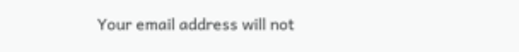Your email address will not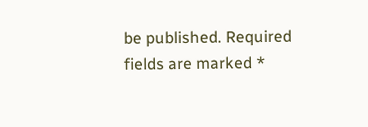be published. Required fields are marked *